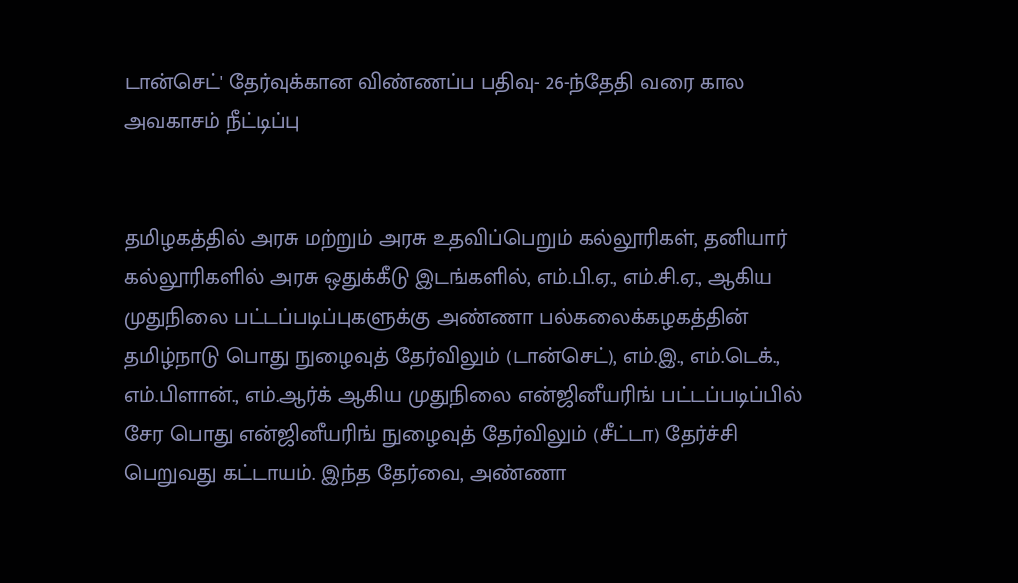டான்செட்' தேர்வுக்கான விண்ணப்ப பதிவு- 26-ந்தேதி வரை கால அவகாசம் நீட்டிப்பு


தமிழகத்தில் அரசு மற்றும் அரசு உதவிப்பெறும் கல்லூரிகள், தனியார் கல்லூரிகளில் அரசு ஒதுக்கீடு இடங்களில், எம்.பி.ஏ., எம்.சி.ஏ., ஆகிய முதுநிலை பட்டப்படிப்புகளுக்கு அண்ணா பல்கலைக்கழகத்தின் தமிழ்நாடு பொது நுழைவுத் தேர்விலும் (டான்செட்), எம்.இ., எம்.டெக்., எம்.பிளான்., எம்.ஆர்க் ஆகிய முதுநிலை என்ஜினீயரிங் பட்டப்படிப்பில் சேர பொது என்ஜினீயரிங் நுழைவுத் தேர்விலும் (சீட்டா) தேர்ச்சி பெறுவது கட்டாயம். இந்த தேர்வை, அண்ணா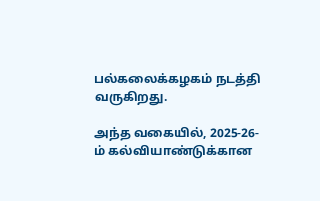பல்கலைக்கழகம் நடத்தி வருகிறது.

அந்த வகையில், 2025-26-ம் கல்வியாண்டுக்கான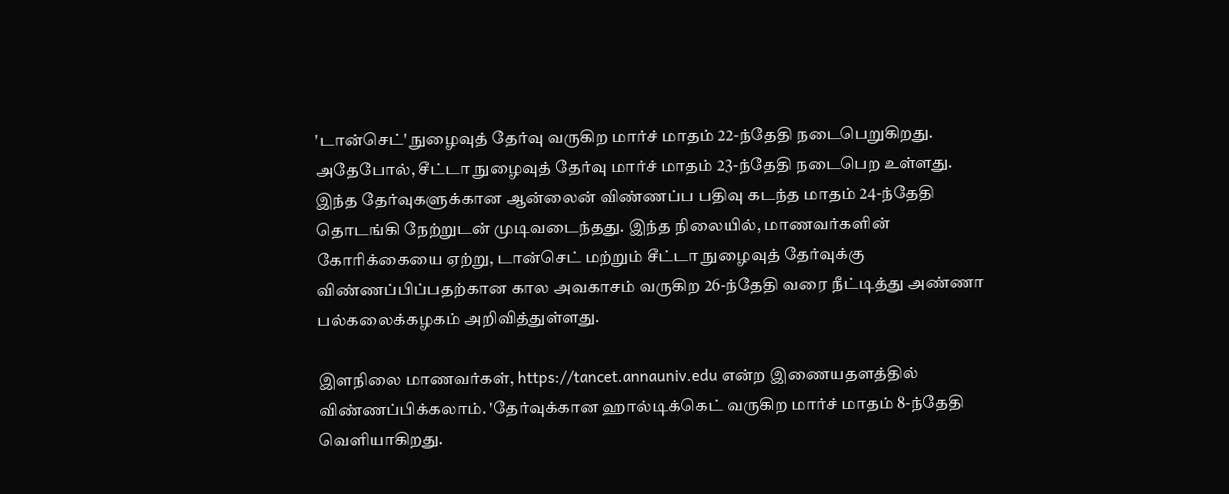'டான்செட்' நுழைவுத் தேர்வு வருகிற மார்ச் மாதம் 22-ந்தேதி நடைபெறுகிறது. அதேபோல், சீட்டா நுழைவுத் தேர்வு மார்ச் மாதம் 23-ந்தேதி நடைபெற உள்ளது. இந்த தேர்வுகளுக்கான ஆன்லைன் விண்ணப்ப பதிவு கடந்த மாதம் 24-ந்தேதி தொடங்கி நேற்றுடன் முடிவடைந்தது. இந்த நிலையில், மாணவர்களின் கோரிக்கையை ஏற்று, டான்செட் மற்றும் சீட்டா நுழைவுத் தேர்வுக்கு விண்ணப்பிப்பதற்கான கால அவகாசம் வருகிற 26-ந்தேதி வரை நீட்டித்து அண்ணா பல்கலைக்கழகம் அறிவித்துள்ளது.

இளநிலை மாணவர்கள், https://tancet.annauniv.edu என்ற இணையதளத்தில் விண்ணப்பிக்கலாம். 'தேர்வுக்கான ஹால்டிக்கெட் வருகிற மார்ச் மாதம் 8-ந்தேதி வெளியாகிறது.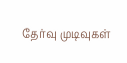தேர்வு முடிவுகள்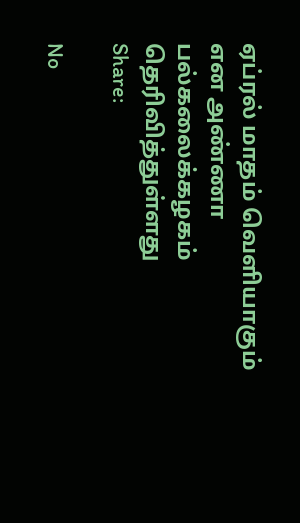ஏப்ரல் மாதம் வெளியாகும் என அண்ணா பல்கலைக்கழகம் தெரிவித்துள்ளது
Share:

No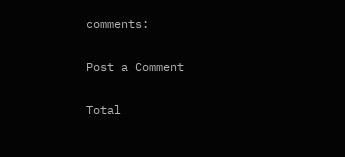comments:

Post a Comment

Total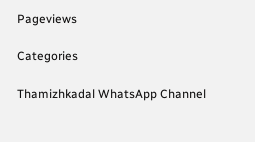Pageviews

Categories

Thamizhkadal WhatsApp Channel